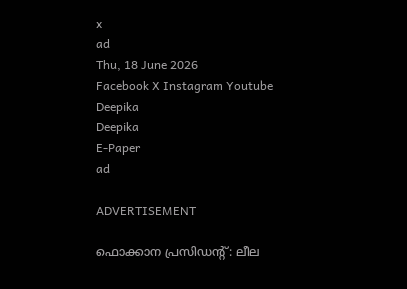x
ad
Thu, 18 June 2026
Facebook X Instagram Youtube
Deepika
Deepika
E-Paper
ad

ADVERTISEMENT

ഫൊക്കാന പ്രസിഡന്‍റ്: ലീല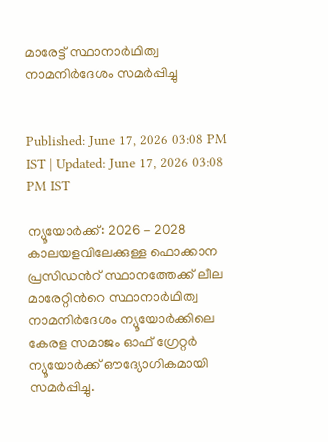മാരേട്ട് സ്ഥാനാർഥിത്വ നാമനിർദേശം സമർപ്പിച്ചു


Published: June 17, 2026 03:08 PM IST | Updated: June 17, 2026 03:08 PM IST

ന്യൂയോർക്ക്: 2026 - 2028 കാലയളവിലേക്കുള്ള ഫൊക്കാന പ്രസിഡന്‍റ് സ്ഥാനത്തേക്ക് ലീല മാരേറ്റിന്‍റെ സ്ഥാനാർഥിത്വ നാമനിർദേശം ന്യൂയോർക്കിലെ കേരള സമാജം ഓഫ് ഗ്രേറ്റർ ന്യൂയോർക്ക് ഔദ്യോഗികമായി സമർപ്പിച്ചു.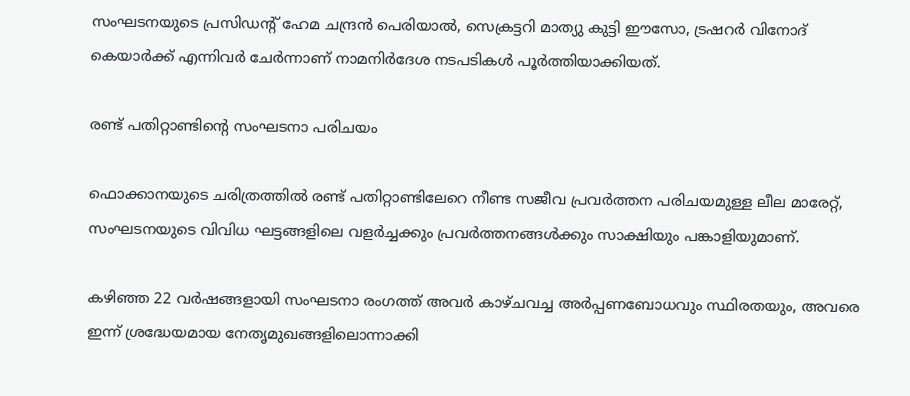സംഘടനയുടെ പ്രസിഡന്‍റ് ഹേമ ചന്ദ്രൻ പെരിയാൽ, സെക്രട്ടറി മാത്യു കുട്ടി ഈസോ, ട്രഷറർ വിനോദ് കെയാർക്ക് എന്നിവർ ചേർന്നാണ് നാമനിർദേശ നടപടികൾ പൂർത്തിയാക്കിയത്.

രണ്ട് പതിറ്റാണ്ടിന്‍റെ സംഘടനാ പരിചയം

ഫൊക്കാനയുടെ ചരിത്രത്തിൽ രണ്ട് പതിറ്റാണ്ടിലേറെ നീണ്ട സജീവ പ്രവർത്തന പരിചയമുള്ള ലീല മാരേറ്റ്, സംഘടനയുടെ വിവിധ ഘട്ടങ്ങളിലെ വളർച്ചക്കും പ്രവർത്തനങ്ങൾക്കും സാക്ഷിയും പങ്കാളിയുമാണ്.

കഴിഞ്ഞ 22 വർഷങ്ങളായി സംഘടനാ രംഗത്ത് അവർ കാഴ്ചവച്ച അർപ്പണബോധവും സ്ഥിരതയും, അവരെ ഇന്ന് ശ്രദ്ധേയമായ നേതൃമുഖങ്ങളിലൊന്നാക്കി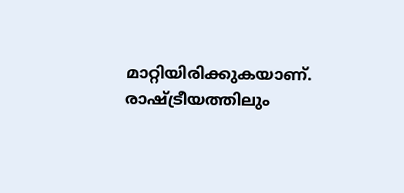മാറ്റിയിരിക്കുകയാണ്. രാഷ്ട്രീയത്തിലും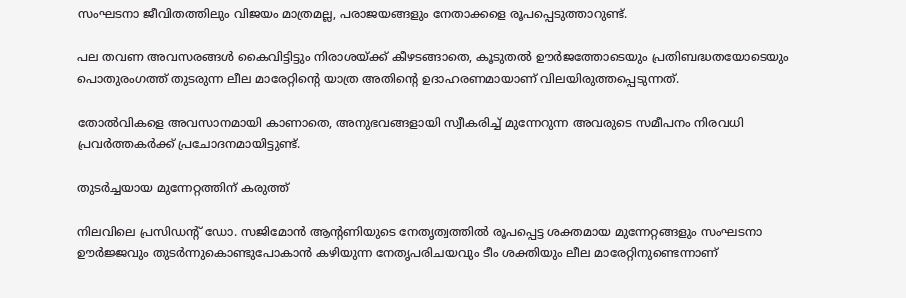സംഘടനാ ജീവിതത്തിലും വിജയം മാത്രമല്ല, പരാജയങ്ങളും നേതാക്കളെ രൂപപ്പെടുത്താറുണ്ട്.

പല തവണ അവസരങ്ങൾ കൈവിട്ടിട്ടും നിരാശയ്ക്ക് കീഴടങ്ങാതെ, കൂടുതൽ ഊർജത്തോടെയും പ്രതിബദ്ധതയോടെയും പൊതുരംഗത്ത് തുടരുന്ന ലീല മാരേറ്റിന്‍റെ യാത്ര അതിന്‍റെ ഉദാഹരണമായാണ് വിലയിരുത്തപ്പെടുന്നത്.

തോൽവികളെ അവസാനമായി കാണാതെ, അനുഭവങ്ങളായി സ്വീകരിച്ച് മുന്നേറുന്ന അവരുടെ സമീപനം നിരവധി പ്രവർത്തകർക്ക് പ്രചോദനമായിട്ടുണ്ട്.

തുടർച്ചയായ മുന്നേറ്റത്തിന് കരുത്ത്

നിലവിലെ പ്രസിഡന്‍റ് ഡോ. സജിമോൻ ആന്‍റണിയുടെ നേതൃത്വത്തിൽ രൂപപ്പെട്ട ശക്തമായ മുന്നേറ്റങ്ങളും സംഘടനാ ഊർജ്ജവും തുടർന്നുകൊണ്ടുപോകാൻ കഴിയുന്ന നേതൃപരിചയവും ടീം ശക്തിയും ലീല മാരേറ്റിനുണ്ടെന്നാണ്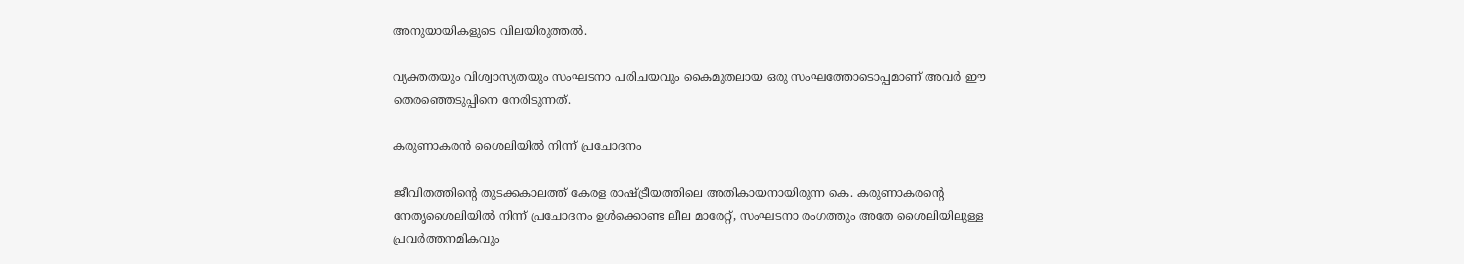അനുയായികളുടെ വിലയിരുത്തൽ.

വ്യക്തതയും വിശ്വാസ്യതയും സംഘടനാ പരിചയവും കൈമുതലായ ഒരു സംഘത്തോടൊപ്പമാണ് അവർ ഈ തെരഞ്ഞെടുപ്പിനെ നേരിടുന്നത്.

കരുണാകരൻ ശൈലിയിൽ നിന്ന് പ്രചോദനം

ജീവിതത്തിന്‍റെ തുടക്കകാലത്ത് കേരള രാഷ്ട്രീയത്തിലെ അതികായനായിരുന്ന കെ. കരുണാകരന്റെ നേതൃശൈലിയിൽ നിന്ന് പ്രചോദനം ഉൾക്കൊണ്ട ലീല മാരേറ്റ്, സംഘടനാ രംഗത്തും അതേ ശൈലിയിലുള്ള പ്രവർത്തനമികവും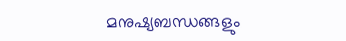മനുഷ്യബന്ധങ്ങളും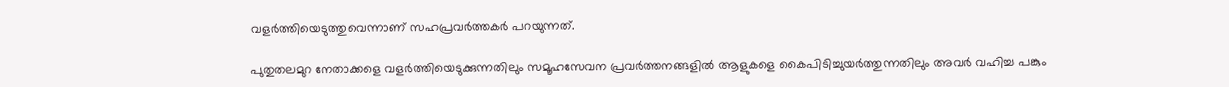വളർത്തിയെടുത്തുവെന്നാണ് സഹപ്രവർത്തകർ പറയുന്നത്.

പുതുതലമുറ നേതാക്കളെ വളർത്തിയെടുക്കുന്നതിലും സമൂഹസേവന പ്രവർത്തനങ്ങളിൽ ആളുകളെ കൈപിടിച്ചുയർത്തുന്നതിലും അവർ വഹിച്ച പങ്കും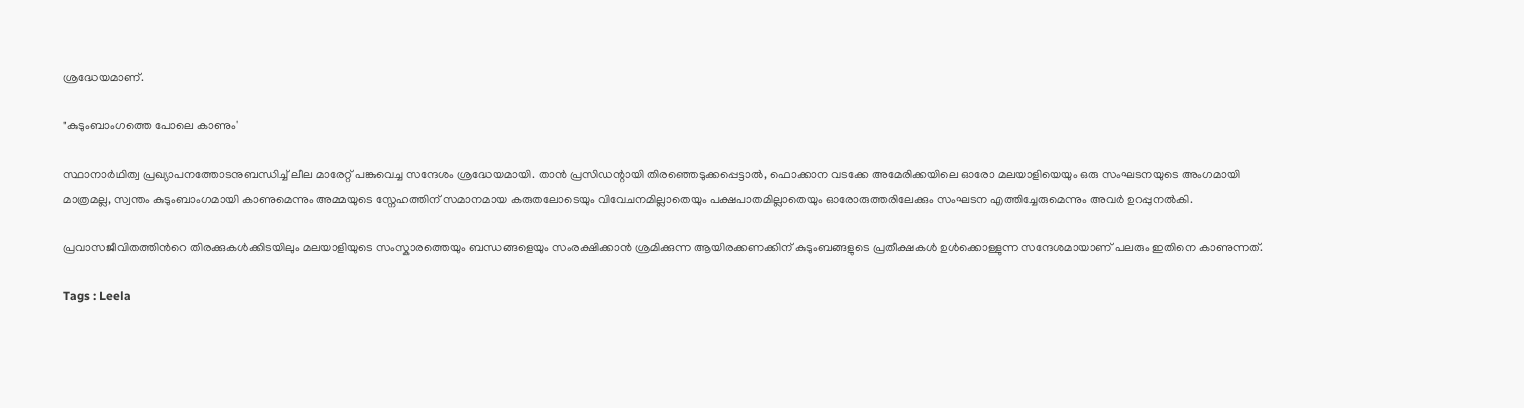ശ്രദ്ധേയമാണ്.

"കുടുംബാംഗത്തെ പോലെ കാണും'

സ്ഥാനാർഥിത്വ പ്രഖ്യാപനത്തോടനുബന്ധിച്ച് ലീല മാരേറ്റ് പങ്കുവെച്ച സന്ദേശം ശ്രദ്ധേയമായി. താൻ പ്രസിഡന്റായി തിരഞ്ഞെടുക്കപ്പെട്ടാൽ, ഫൊക്കാന വടക്കേ അമേരിക്കയിലെ ഓരോ മലയാളിയെയും ഒരു സംഘടനയുടെ അംഗമായി മാത്രമല്ല, സ്വന്തം കുടുംബാംഗമായി കാണുമെന്നും അമ്മയുടെ സ്നേഹത്തിന് സമാനമായ കരുതലോടെയും വിവേചനമില്ലാതെയും പക്ഷപാതമില്ലാതെയും ഓരോരുത്തരിലേക്കും സംഘടന എത്തിച്ചേരുമെന്നും അവർ ഉറപ്പുനൽകി.

പ്രവാസജീവിതത്തിന്‍റെ തിരക്കുകൾക്കിടയിലും മലയാളിയുടെ സംസ്കാരത്തെയും ബന്ധങ്ങളെയും സംരക്ഷിക്കാൻ ശ്രമിക്കുന്ന ആയിരക്കണക്കിന് കുടുംബങ്ങളുടെ പ്രതീക്ഷകൾ ഉൾക്കൊള്ളുന്ന സന്ദേശമായാണ് പലരും ഇതിനെ കാണുന്നത്.

Tags : Leela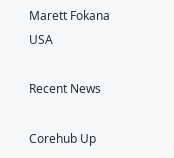Marett Fokana USA

Recent News

Corehub Up